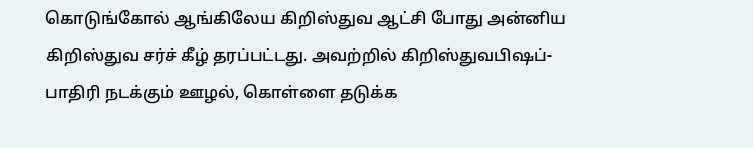கொடுங்கோல் ஆங்கிலேய கிறிஸ்துவ ஆட்சி போது அன்னிய கிறிஸ்துவ சர்ச் கீழ் தரப்பட்டது. அவற்றில் கிறிஸ்துவபிஷப்- பாதிரி நடக்கும் ஊழல், கொள்ளை தடுக்க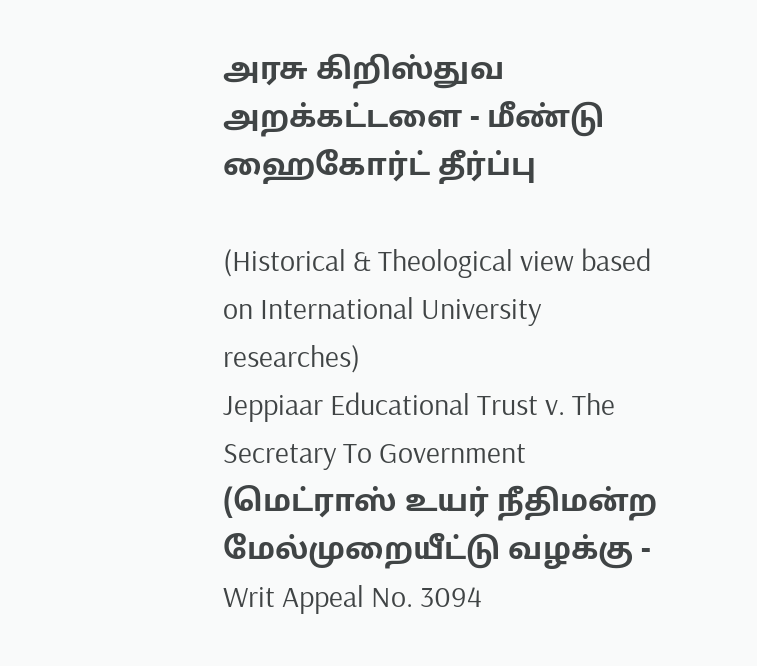அரசு கிறிஸ்துவ அறக்கட்டளை - மீண்டு ஹைகோர்ட் தீர்ப்பு

(Historical & Theological view based on International University researches)
Jeppiaar Educational Trust v. The Secretary To Government (மெட்ராஸ் உயர் நீதிமன்ற மேல்முறையீட்டு வழக்கு - Writ Appeal No. 3094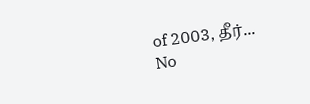of 2003, தீர்...
No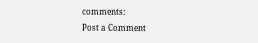comments:
Post a Comment